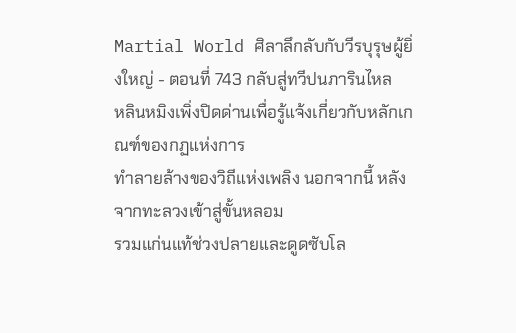Martial World ศิลาลึกลับกับวีรบุรุษผู้ยิ่งใหญ่ - ตอนที่ 743 กลับสู่ทวีปนภารินไหล
หลินหมิงเพิ่งปิดด่านเพื่อรู้แจ้งเกี่ยวกับหลักเกณฑ์ของกฏแห่งการ
ทำลายล้างของวิถีแห่งเพลิง นอกจากนี้ หลังจากทะลวงเข้าสู่ขั้นหลอม
รวมแก่นแท้ช่วงปลายและดูดซับโล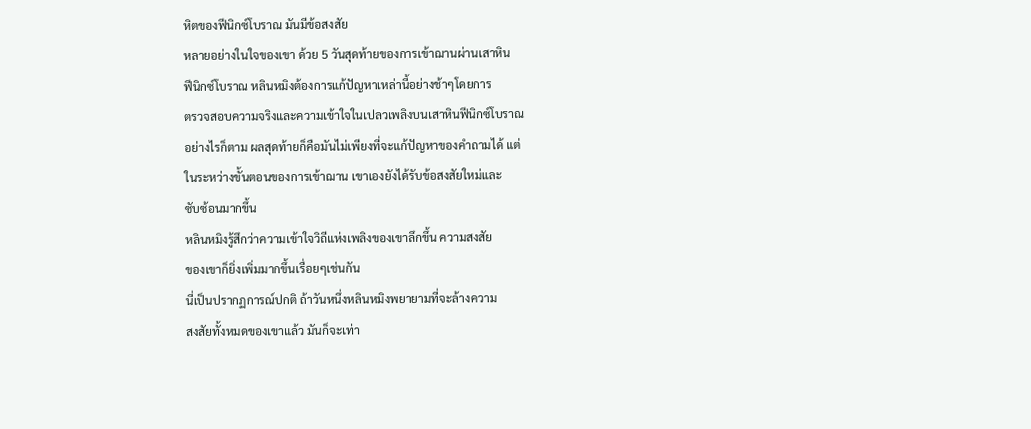หิตของฟีนิกซ์โบราณ มันมีข้อสงสัย
หลายอย่างในใจของเขา ด้วย 5 วันสุดท้ายของการเข้าฌานผ่านเสาหิน
ฟีนิกซ์โบราณ หลินหมิงต้องการแก้ปัญหาเหล่านี้อย่างช้าๆโดยการ
ตรวจสอบความจริงและความเข้าใจในเปลวเพลิงบนเสาหินฟีนิกซ์โบราณ
อย่างไรก็ตาม ผลสุดท้ายก็คือมันไม่เพียงที่จะแก้ปัญหาของคำถามได้ แต่
ในระหว่างขั้นตอนของการเข้าฌาน เขาเองยังได้รับข้อสงสัยใหม่และ
ซับซ้อนมากขึ้น
หลินหมิงรู้สึกว่าความเข้าใจวิถีแห่งเพลิงของเขาลึกขึ้น ความสงสัย
ของเขาก็ยิ่งเพิ่มมากขึ้นเรื่อยๆเช่นกัน
นี่เป็นปรากฏการณ์ปกติ ถ้าวันหนึ่งหลินหมิงพยายามที่จะล้างความ
สงสัยทั้งหมดของเขาแล้ว มันก็จะเท่า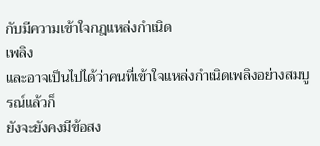กับมีความเข้าใจกฎแหล่งกำเนิด
เพลิง
และอาจเป็นไปได้ว่าคนที่เข้าใจแหล่งกำเนิดเพลิงอย่างสมบูรณ์แล้วก็
ยังจะยังคงมีข้อสง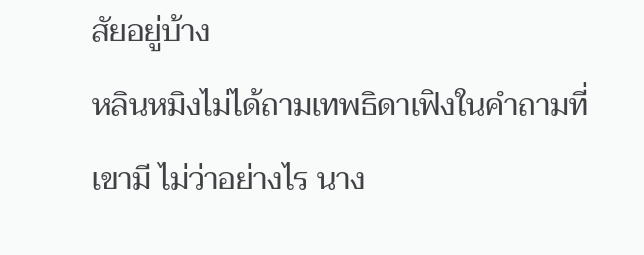สัยอยู่บ้าง
หลินหมิงไม่ได้ถามเทพธิดาเฟิงในคำถามที่เขามี ไม่ว่าอย่างไร นาง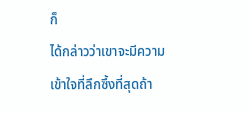ก็
ได้กล่าวว่าเขาจะมีความเข้าใจที่ลึกซึ้งที่สุดถ้า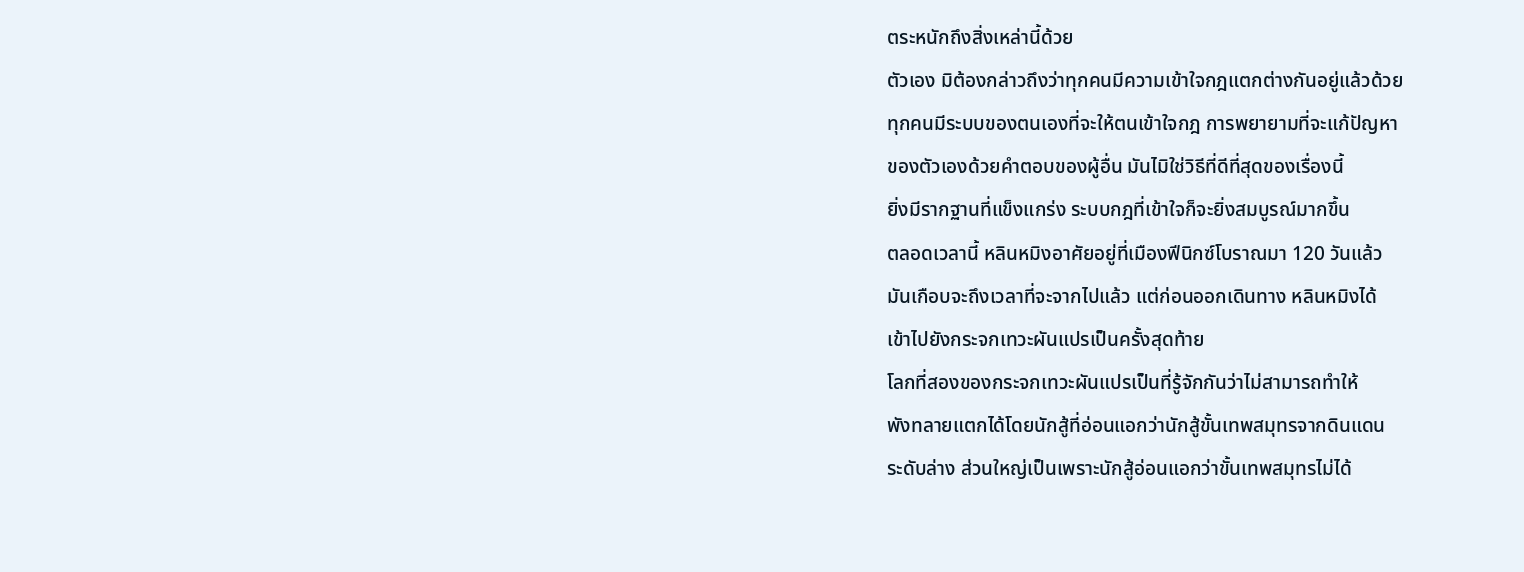ตระหนักถึงสิ่งเหล่านี้ด้วย
ตัวเอง มิต้องกล่าวถึงว่าทุกคนมีความเข้าใจกฎแตกต่างกันอยู่แล้วด้วย
ทุกคนมีระบบของตนเองที่จะให้ตนเข้าใจกฎ การพยายามที่จะแก้ปัญหา
ของตัวเองด้วยคำตอบของผู้อื่น มันไมิใช่วิธีที่ดีที่สุดของเรื่องนี้
ยิ่งมีรากฐานที่แข็งแกร่ง ระบบกฎที่เข้าใจก็จะยิ่งสมบูรณ์มากขึ้น
ตลอดเวลานี้ หลินหมิงอาศัยอยู่ที่เมืองฟีนิกซ์โบราณมา 120 วันแล้ว
มันเกือบจะถึงเวลาที่จะจากไปแล้ว แต่ก่อนออกเดินทาง หลินหมิงได้
เข้าไปยังกระจกเทวะผันแปรเป็นครั้งสุดท้าย
โลกที่สองของกระจกเทวะผันแปรเป็นที่รู้จักกันว่าไม่สามารถทำให้
พังทลายแตกได้โดยนักสู้ที่อ่อนแอกว่านักสู้ขั้นเทพสมุทรจากดินแดน
ระดับล่าง ส่วนใหญ่เป็นเพราะนักสู้อ่อนแอกว่าขั้นเทพสมุทรไม่ได้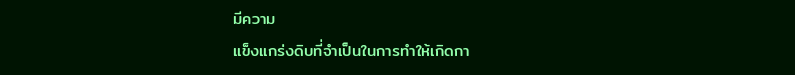มีความ
แข็งแกร่งดิบที่จำเป็นในการทำให้เกิดกา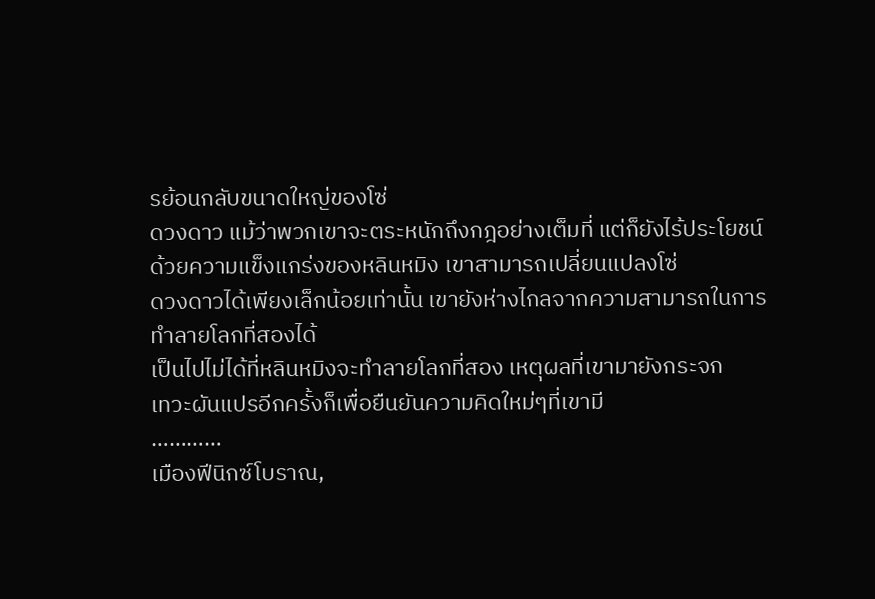รย้อนกลับขนาดใหญ่ของโซ่
ดวงดาว แม้ว่าพวกเขาจะตระหนักถึงกฎอย่างเต็มที่ แต่ก็ยังไร้ประโยชน์
ด้วยความแข็งแกร่งของหลินหมิง เขาสามารถเปลี่ยนแปลงโซ่
ดวงดาวได้เพียงเล็กน้อยเท่านั้น เขายังห่างไกลจากความสามารถในการ
ทำลายโลกที่สองได้
เป็นไปไม่ได้ที่หลินหมิงจะทำลายโลกที่สอง เหตุผลที่เขามายังกระจก
เทวะผันแปรอีกครั้งก็เพื่อยืนยันความคิดใหม่ๆที่เขามี
…………
เมืองฟีนิกซ์โบราณ,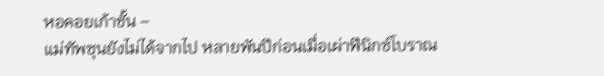หอคอยเก้าชั้น –
แม่ทัพซุนยังไม่ได้จากไป หลายพันปีก่อนเมื่อเผ่าฟีนิกซ์โบราณ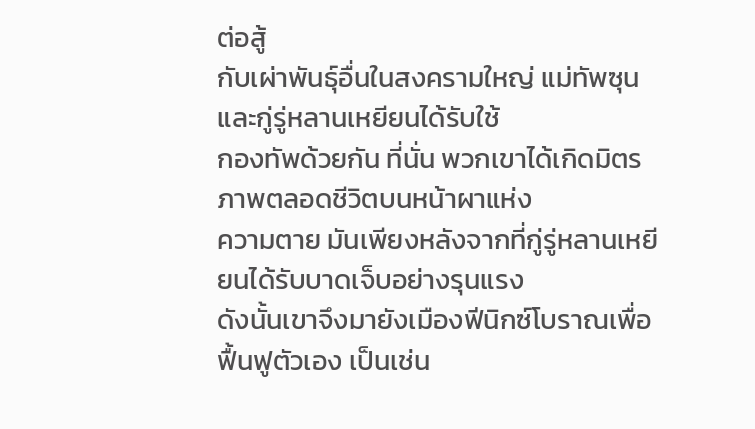ต่อสู้
กับเผ่าพันธุ์อื่นในสงครามใหญ่ แม่ทัพซุนและกู่รู่หลานเหยียนได้รับใช้
กองทัพด้วยกัน ที่นั่น พวกเขาได้เกิดมิตรภาพตลอดชีวิตบนหน้าผาแห่ง
ความตาย มันเพียงหลังจากที่กู่รู่หลานเหยียนได้รับบาดเจ็บอย่างรุนแรง
ดังนั้นเขาจึงมายังเมืองฟีนิกซ์โบราณเพื่อฟื้นฟูตัวเอง เป็นเช่น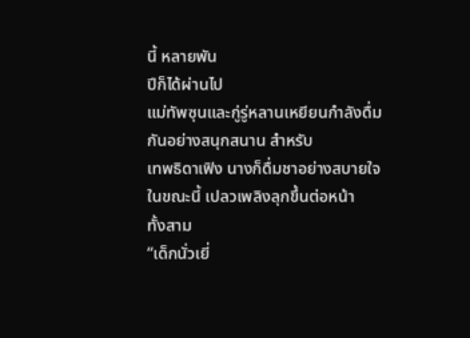นี้ หลายพัน
ปีก็ได้ผ่านไป
แม่ทัพซุนและกู่รู่หลานเหยียนกำลังดื่มกันอย่างสนุกสนาน สำหรับ
เทพธิดาเฟิง นางก็ดื่มชาอย่างสบายใจ ในขณะนี้ เปลวเพลิงลุกขึ้นต่อหน้า
ทั้งสาม
“เด็กนั่วเยี่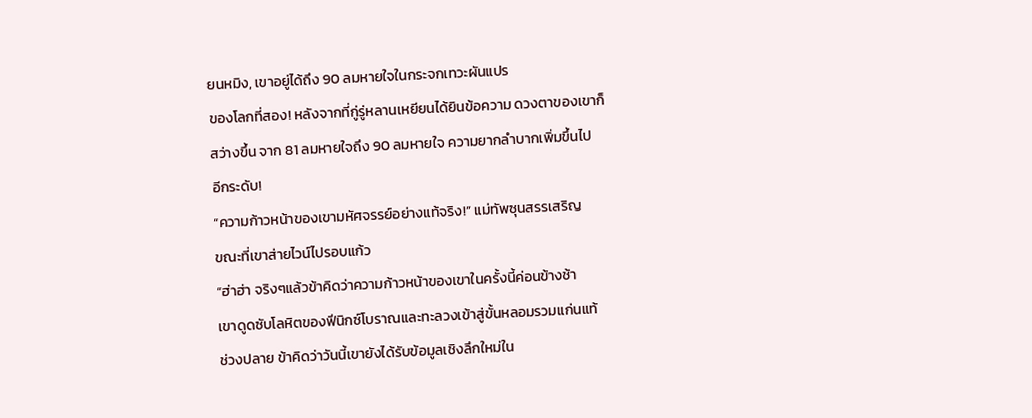ยนหมิง, เขาอยู่ได้ถึง 90 ลมหายใจในกระจกเทวะผันแปร
ของโลกที่สอง! หลังจากที่กู่รู่หลานเหยียนได้ยินข้อความ ดวงตาของเขาก็
สว่างขึ้น จาก 81 ลมหายใจถึง 90 ลมหายใจ ความยากลำบากเพิ่มขึ้นไป
อีกระดับ!
“ความก้าวหน้าของเขามหัศจรรย์อย่างแท้จริง!” แม่ทัพซุนสรรเสริญ
ขณะที่เขาส่ายไวน์ไปรอบแก้ว
“ฮ่าฮ่า จริงๆแล้วข้าคิดว่าความก้าวหน้าของเขาในครั้งนี้ค่อนข้างช้า
เขาดูดซับโลหิตของฟีนิกซ์โบราณและทะลวงเข้าสู่ขั้นหลอมรวมแก่นแท้
ช่วงปลาย ข้าคิดว่าวันนี้เขายังได้รับข้อมูลเชิงลึกใหม่ใน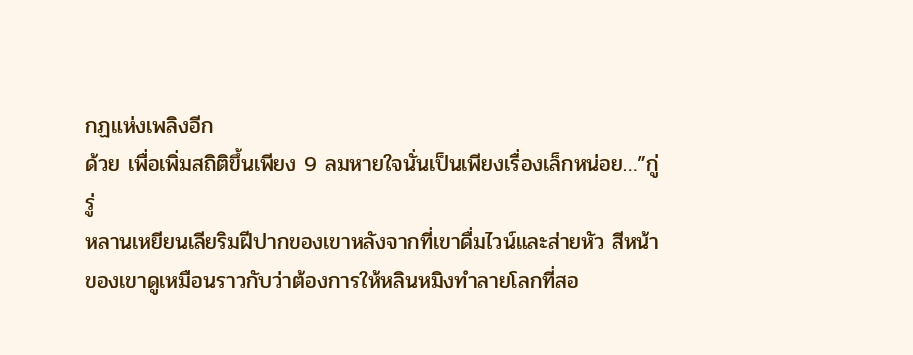กฏแห่งเพลิงอีก
ด้วย เพื่อเพิ่มสถิติขึ้นเพียง 9 ลมหายใจนั่นเป็นเพียงเรื่องเล็กหน่อย…”กู่รู่
หลานเหยียนเลียริมฝีปากของเขาหลังจากที่เขาดื่มไวน์และส่ายหัว สีหน้า
ของเขาดูเหมือนราวกับว่าต้องการให้หลินหมิงทำลายโลกที่สอ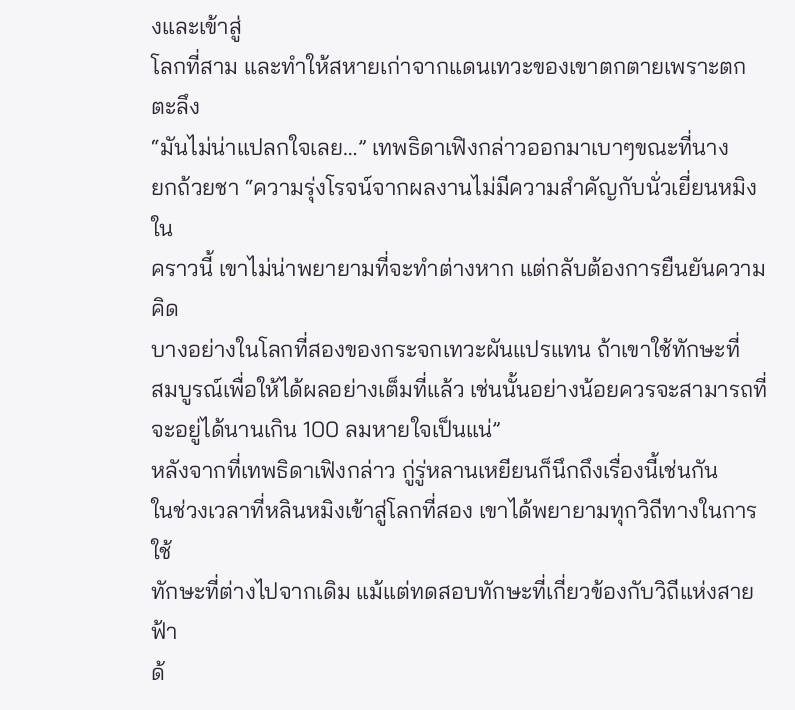งและเข้าสู่
โลกที่สาม และทำให้สหายเก่าจากแดนเทวะของเขาตกตายเพราะตก
ตะลึง
“มันไม่น่าแปลกใจเลย…” เทพธิดาเฟิงกล่าวออกมาเบาๆขณะที่นาง
ยกถ้วยชา “ความรุ่งโรจน์จากผลงานไม่มีความสำคัญกับนั่วเยี่ยนหมิง ใน
คราวนี้ เขาไม่น่าพยายามที่จะทำต่างหาก แต่กลับต้องการยืนยันความคิด
บางอย่างในโลกที่สองของกระจกเทวะผันแปรแทน ถ้าเขาใช้ทักษะที่
สมบูรณ์เพื่อให้ได้ผลอย่างเต็มที่แล้ว เช่นนั้นอย่างน้อยควรจะสามารถที่
จะอยู่ได้นานเกิน 100 ลมหายใจเป็นแน่”
หลังจากที่เทพธิดาเฟิงกล่าว กู่รู่หลานเหยียนก็นึกถึงเรื่องนี้เช่นกัน
ในช่วงเวลาที่หลินหมิงเข้าสู่โลกที่สอง เขาได้พยายามทุกวิถีทางในการใช้
ทักษะที่ต่างไปจากเดิม แม้แต่ทดสอบทักษะที่เกี่ยวข้องกับวิถีแห่งสายฟ้า
ด้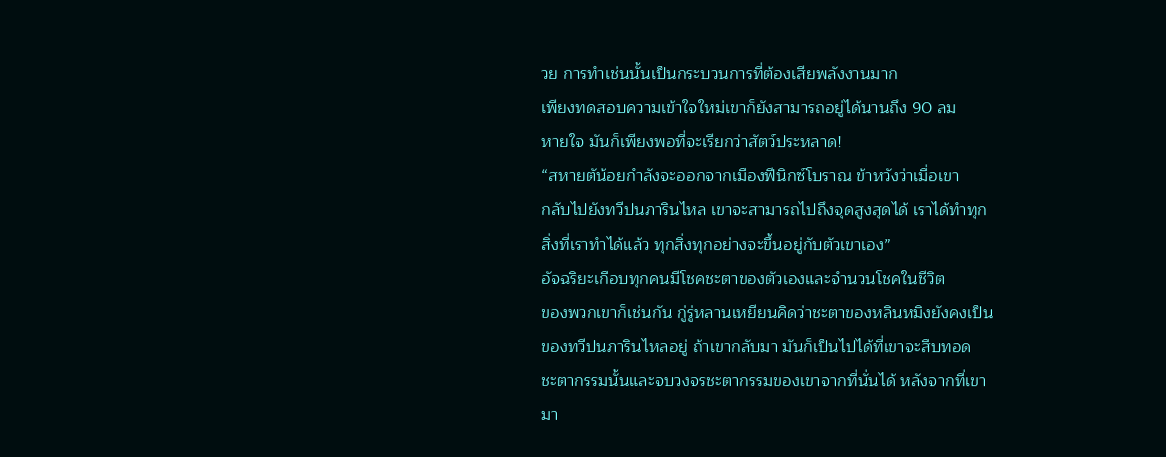วย การทำเช่นนั้นเป็นกระบวนการที่ต้องเสียพลังงานมาก
เพียงทดสอบความเข้าใจใหม่เขาก็ยังสามารถอยู่ได้นานถึง 90 ลม
หายใจ มันก็เพียงพอที่จะเรียกว่าสัตว์ประหลาด!
“สหายตัน้อยกำลังจะออกจากเมืองฟีนิกซ์โบราณ ข้าหวังว่าเมื่อเขา
กลับไปยังทวีปนภารินไหล เขาจะสามารถไปถึงจุดสูงสุดได้ เราได้ทำทุก
สิ่งที่เราทำได้แล้ว ทุกสิ่งทุกอย่างจะขึ้นอยู่กับตัวเขาเอง”
อัจฉริยะเกือบทุกคนมีโชคชะตาของตัวเองและจำนวนโชคในชีวิต
ของพวกเขาก็เช่นกัน กู่รู่หลานเหยียนคิดว่าชะตาของหลินหมิงยังคงเป็น
ของทวีปนภารินไหลอยู่ ถ้าเขากลับมา มันก็เป็นไปได้ที่เขาจะสืบทอด
ชะตากรรมนั้นและจบวงจรชะตากรรมของเขาจากที่นั่นได้ หลังจากที่เขา
มา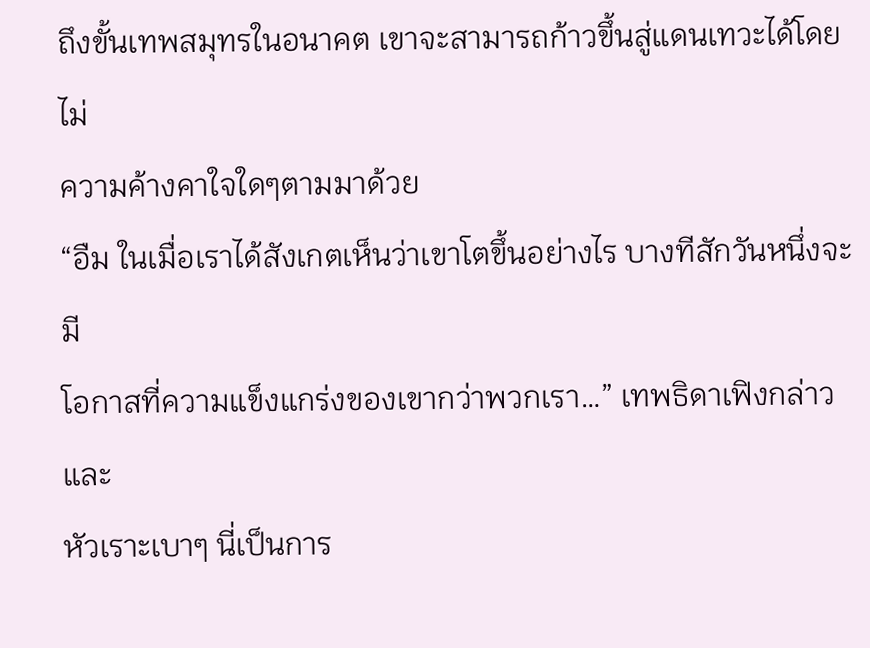ถึงขั้นเทพสมุทรในอนาคต เขาจะสามารถก้าวขึ้นสู่แดนเทวะได้โดยไม่
ความค้างคาใจใดๆตามมาด้วย
“อืม ในเมื่อเราได้สังเกตเห็นว่าเขาโตขึ้นอย่างไร บางทีสักวันหนึ่งจะมี
โอกาสที่ความแข็งแกร่งของเขากว่าพวกเรา…” เทพธิดาเฟิงกล่าวและ
หัวเราะเบาๆ นี่เป็นการ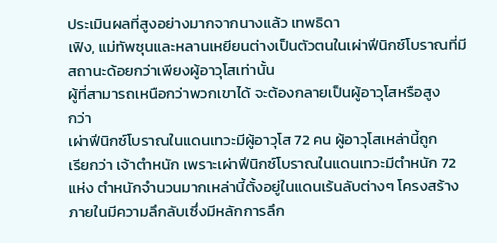ประเมินผลที่สูงอย่างมากจากนางแล้ว เทพธิดา
เฟิง, แม่ทัพซุนและหลานเหยียนต่างเป็นตัวตนในเผ่าฟีนิกซ์โบราณที่มี
สถานะด้อยกว่าเพียงผู้อาวุโสเท่านั้น
ผู้ที่สามารถเหนือกว่าพวกเขาได้ จะต้องกลายเป็นผู้อาวุโสหรือสูง
กว่า
เผ่าฟีนิกซ์โบราณในแดนเทวะมีผู้อาวุโส 72 คน ผู้อาวุโสเหล่านี้ถูก
เรียกว่า เจ้าตำหนัก เพราะเผ่าฟีนิกซ์โบราณในแดนเทวะมีตำหนัก 72
แห่ง ตำหนักจำนวนมากเหล่านี้ตั้งอยู่ในแดนเร้นลับต่างๆ โครงสร้าง
ภายในมีความลึกลับเซึ่งมีหลักการลึก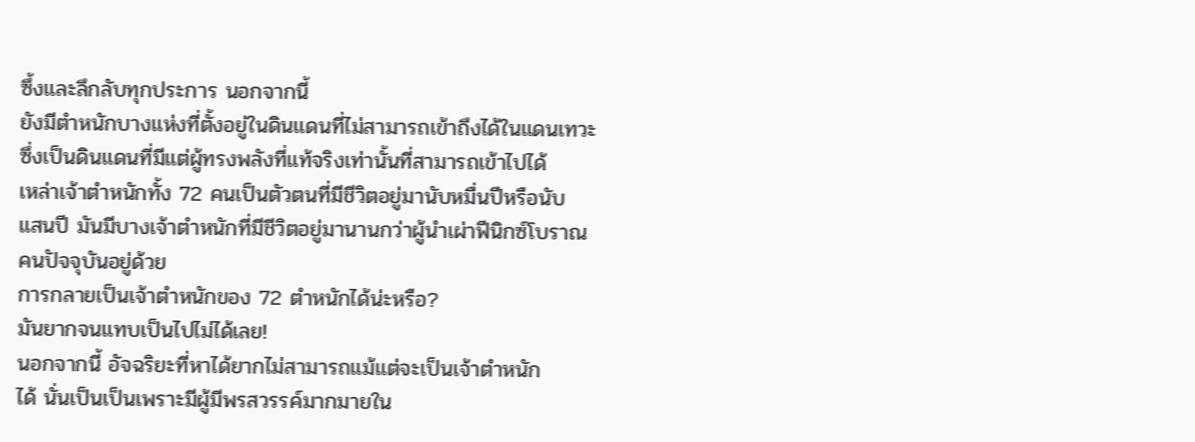ซึ้งและลึกลับทุกประการ นอกจากนี้
ยังมีตำหนักบางแห่งที่ตั้งอยู่ในดินแดนที่ไม่สามารถเข้าถึงได้ในแดนเทวะ
ซึ่งเป็นดินแดนที่มีแต่ผู้ทรงพลังที่แท้จริงเท่านั้นที่สามารถเข้าไปได้
เหล่าเจ้าตำหนักทั้ง 72 คนเป็นตัวตนที่มีชีวิตอยู่มานับหมื่นปีหรือนับ
แสนปี มันมีบางเจ้าตำหนักที่มีชีวิตอยู่มานานกว่าผู้นำเผ่าฟีนิกซ์โบราณ
คนปัจจุบันอยู่ด้วย
การกลายเป็นเจ้าตำหนักของ 72 ตำหนักได้น่ะหรือ?
มันยากจนแทบเป็นไปไม่ได้เลย!
นอกจากนี้ อัจฉริยะที่หาได้ยากไม่สามารถแม้แต่จะเป็นเจ้าตำหนัก
ได้ นั่นเป็นเป็นเพราะมีผู้มีพรสวรรค์มากมายใน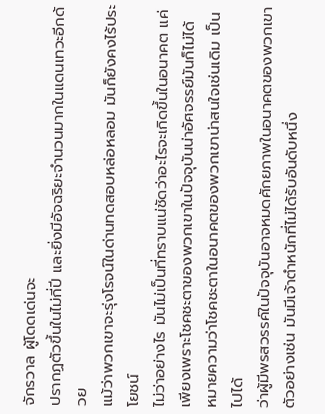จักรวาล ผู้โดดเด่นจะ
ปรากฏตัวขึ้นในไม่กี่ปี และยิ่งมีอัจฉริยะจำนวนมากในแดนเทวะอีกด้วย
แม้ว่าพวกเขาจะรุ่งโรจน์ในด่านทดสอบหล่อหลอม มันก็ยังคงไร้ประโยชน์
ไม่ว่าอย่างไร มันไม่เป็นที่ทราบแน่ชัดว่าอะไรจะเกิดขึ้นในอนาคต แค่
เพียงเพราะโชคชะตาของพวกเขาในปัจจุบันน่าอัศจรรย์มันก็ไม่ได้
หมายความว่าโชคชะตาในอนาคตของพวกเขาน่าสนใจเช่นเดิม เป็นไปได้
ว่าผู้มีพรสวรรค์ในปัจจุบันอาจหมดศักยภาพในอนาคตของพวกเขา
ตัวอย่างเช่น มันมีเจ้าตำหนักที่ไม่ได้รับอันดับหนึ่ง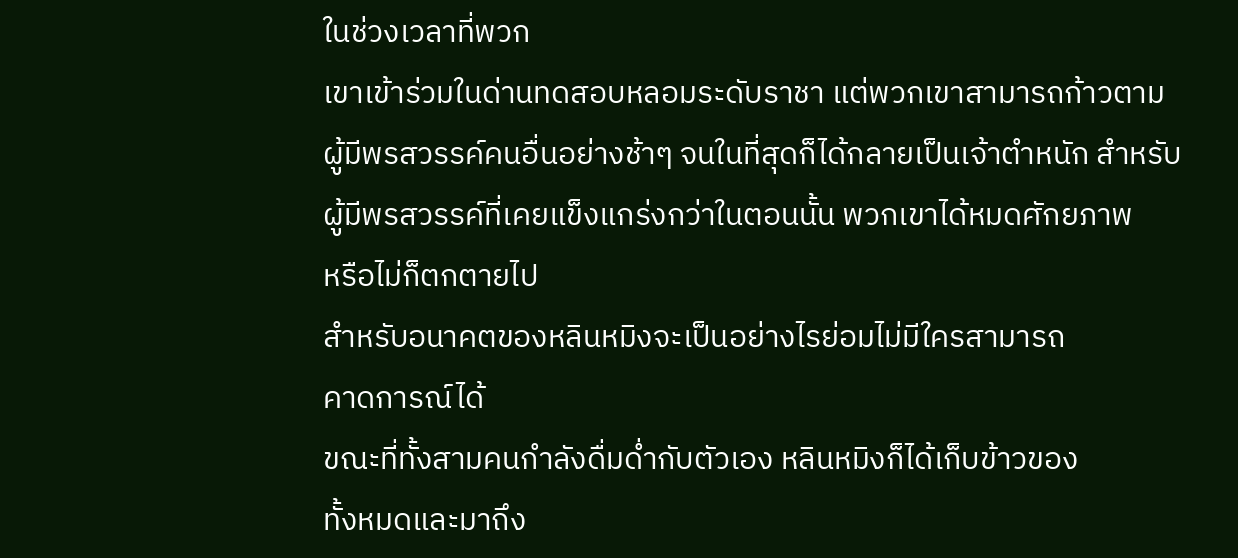ในช่วงเวลาที่พวก
เขาเข้าร่วมในด่านทดสอบหลอมระดับราชา แต่พวกเขาสามารถก้าวตาม
ผู้มีพรสวรรค์คนอื่นอย่างช้าๆ จนในที่สุดก็ได้กลายเป็นเจ้าตำหนัก สำหรับ
ผู้มีพรสวรรค์ที่เคยแข็งแกร่งกว่าในตอนนั้น พวกเขาได้หมดศักยภาพ
หรือไม่ก็ตกตายไป
สำหรับอนาคตของหลินหมิงจะเป็นอย่างไรย่อมไม่มีใครสามารถ
คาดการณ์ได้
ขณะที่ทั้งสามคนกำลังดื่มด่ำกับตัวเอง หลินหมิงก็ได้เก็บข้าวของ
ทั้งหมดและมาถึง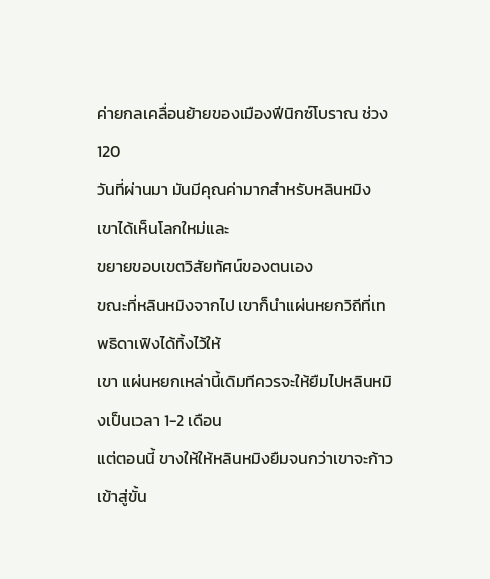ค่ายกลเคลื่อนย้ายของเมืองฟีนิกซ์โบราณ ช่วง 120
วันที่ผ่านมา มันมีคุณค่ามากสำหรับหลินหมิง เขาได้เห็นโลกใหม่และ
ขยายขอบเขตวิสัยทัศน์ของตนเอง
ขณะที่หลินหมิงจากไป เขาก็นำแผ่นหยกวิถีที่เทพธิดาเฟิงได้ทิ้งไว้ให้
เขา แผ่นหยกเหล่านี้เดิมทีควรจะให้ยืมไปหลินหมิงเป็นเวลา 1-2 เดือน
แต่ตอนนี้ ขางให้ให้หลินหมิงยืมจนกว่าเขาจะก้าวเข้าสู่ขั้น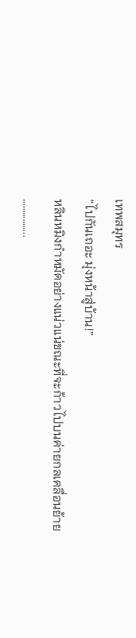เทพสมุทร
“ไปกันเถอะ มุ่งหน้าสู่บ้าน!”
หลินหมิงกำหมัดอย่างแน่วแน่ขณะที่จะก้าวไปบนค่ายกลเคลื่อนย้าย
……………..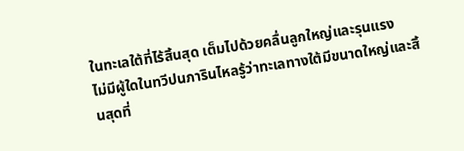ในทะเลใต้ที่ไร้สิ้นสุด เต็มไปด้วยคลื่นลูกใหญ่และรุนแรง
ไม่มีผู้ใดในทวีปนภารินไหลรู้ว่าทะเลทางใต้มีขนาดใหญ่และสิ้นสุดที่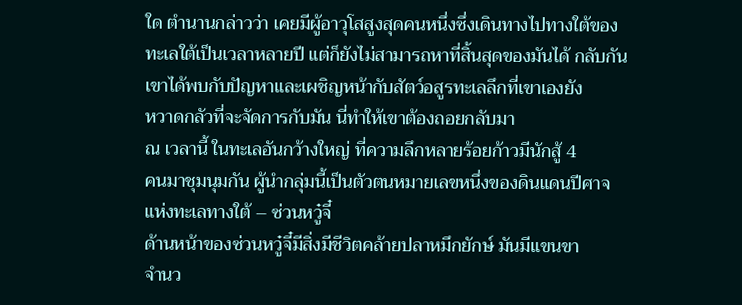ใด ตำนานกล่าวว่า เคยมีผู้อาวุโสสูงสุดคนหนึ่งซึ่งเดินทางไปทางใต้ของ
ทะเลใต้เป็นเวลาหลายปี แต่ก็ยังไม่สามารถหาที่สิ้นสุดของมันได้ กลับกัน
เขาได้พบกับปัญหาและเผชิญหน้ากับสัตว์อสูรทะเลลึกที่เขาเองยัง
หวาดกลัวที่จะจัดการกับมัน นี่ทำให้เขาต้องถอยกลับมา
ณ เวลานี้ ในทะเลอันกว้างใหญ่ ที่ความลึกหลายร้อยก้าวมีนักสู้ 4
คนมาชุมนุมกัน ผู้นำกลุ่มนี้เป็นตัวตนหมายเลขหนึ่งของดินแดนปีศาจ
แห่งทะเลทางใต้ – ซ่วนหวู๋จี๋
ด้านหน้าของซ่วนหวู๋จี๋มีสิ่งมีชีวิตคล้ายปลาหมึกยักษ์ มันมีแขนขา
จำนว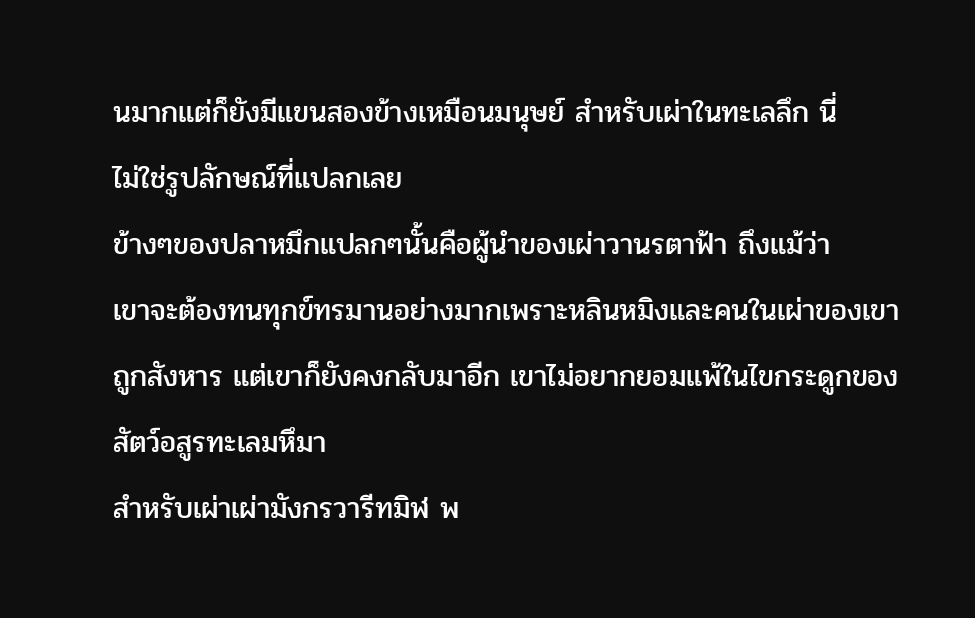นมากแต่ก็ยังมีแขนสองข้างเหมือนมนุษย์ สำหรับเผ่าในทะเลลึก นี่
ไม่ใช่รูปลักษณ์ที่แปลกเลย
ข้างๆของปลาหมึกแปลกๆนั้นคือผู้นำของเผ่าวานรตาฟ้า ถึงแม้ว่า
เขาจะต้องทนทุกข์ทรมานอย่างมากเพราะหลินหมิงและคนในเผ่าของเขา
ถูกสังหาร แต่เขาก็ยังคงกลับมาอีก เขาไม่อยากยอมแพ้ในไขกระดูกของ
สัตว์อสูรทะเลมหึมา
สำหรับเผ่าเผ่ามังกรวารีทมิฬ พ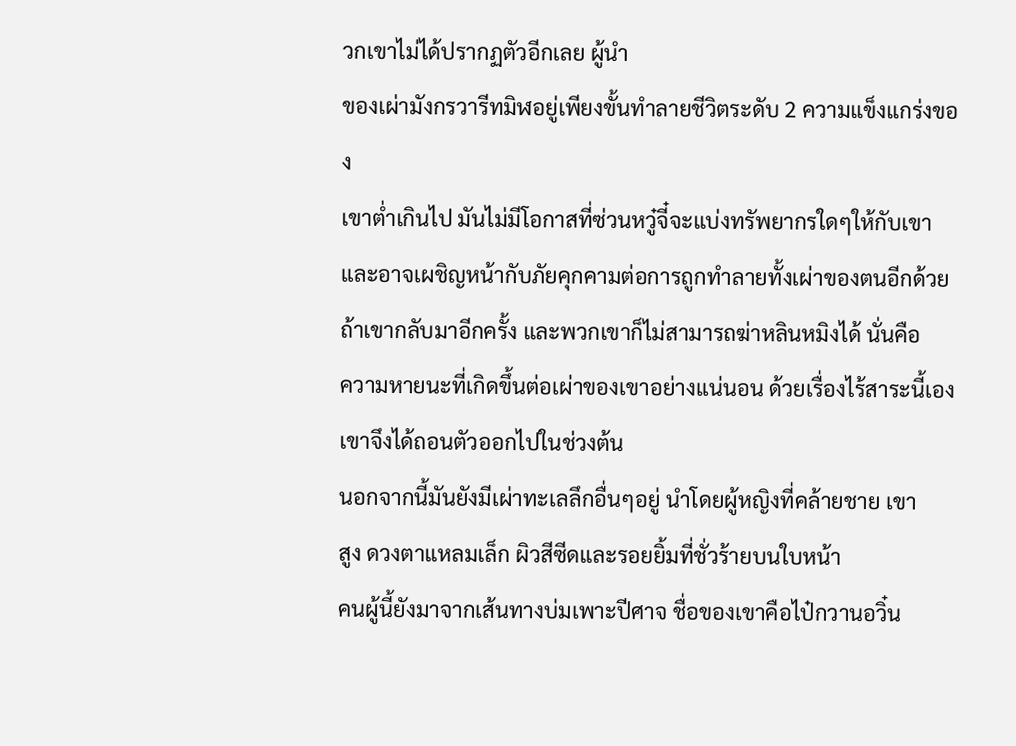วกเขาไม่ได้ปรากฏตัวอีกเลย ผู้นำ
ของเผ่ามังกรวารีทมิฬอยู่เพียงขั้นทำลายชีวิตระดับ 2 ความแข็งแกร่งของ
เขาต่ำเกินไป มันไม่มีโอกาสที่ซ่วนหวู๋จี๋จะแบ่งทรัพยากรใดๆให้กับเขา
และอาจเผชิญหน้ากับภัยคุกคามต่อการถูกทำลายทั้งเผ่าของตนอีกด้วย
ถ้าเขากลับมาอีกครั้ง และพวกเขาก็ไม่สามารถฆ่าหลินหมิงได้ นั่นคือ
ความหายนะที่เกิดขึ้นต่อเผ่าของเขาอย่างแน่นอน ด้วยเรื่องไร้สาระนี้เอง
เขาจึงได้ถอนตัวออกไปในช่วงต้น
นอกจากนี้มันยังมีเผ่าทะเลลึกอื่นๆอยู่ นำโดยผู้หญิงที่คล้ายชาย เขา
สูง ดวงตาแหลมเล็ก ผิวสีซีดและรอยยิ้มที่ชั่วร้ายบนใบหน้า
คนผู้นี้ยังมาจากเส้นทางบ่มเพาะปีศาจ ชื่อของเขาคือไป๋กวานอวิ๋น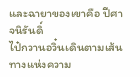และฉายาของเขาคือ ปีศาจนิรันดิ์
ไป๋กวานอวิ๋นเดินตามเส้นทางแห่งความ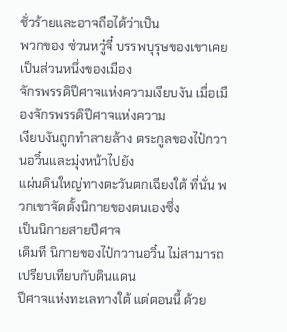ชั่วร้ายและอาจถือได้ว่าเป็น
พวกของ ซ่วนหวู๋จี๋ บรรพบุรุษของเขาเคยเป็นส่วนหนึ่งของเมือง
จักรพรรดิปีศาจแห่งความเงียบงัน เมื่อเมืองจักรพรรดิปีศาจแห่งความ
เงียบงันถูกทำลายล้าง ตระกูลของไป๋กวานอวิ๋นและมุ่งหน้าไปยัง
แผ่นดินใหญ่ทางตะวันตกเฉียงใต้ ที่นั่น พวกเขาจัดตั้งนิกายของตนเองซึ่ง
เป็นนิกายสายปีศาจ
เดิมที นิกายของไป๋กวานอวิ๋น ไม่สามารถเปรียบเทียบกับดินแดน
ปีศาจแห่งทะเลทางใต้ แต่ตอนนี้ ด้วย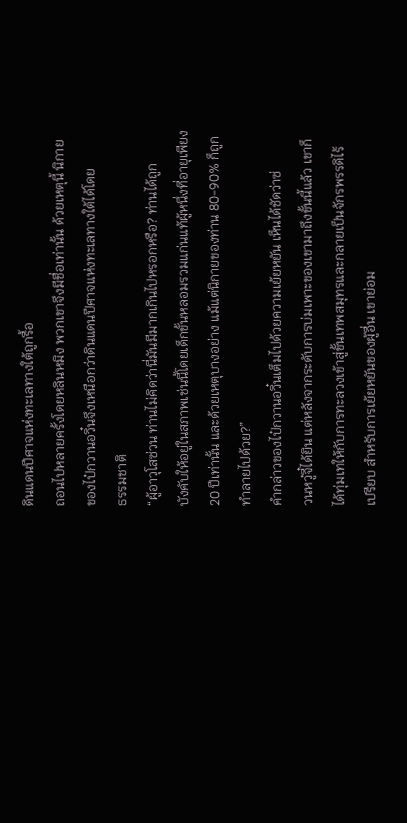ดินแดนปีศาจแห่งทะเลทางใต้ถูกรื้อ
ถอนไปหลายครั้งโดยหลินหมิง พวกเขาจึงมีชื่อเท่านั้น ด้วยเหตุนี้ นิกาย
ของไป๋กวานอวิ๋นจึงเหนือกว่าดินแดนปีศาจแห่งทะเลทางใต้ได้โดย
ธรรมชาติ
“ผู้อาวุโสซ่วน ท่านไม่คิดว่านี่มันมีมากเกินไปหรอกหรือ? ท่านได้ถูก
บังคับให้อยู่ในสภาพเช่นนี้โดยเด็กขั้นหลอมรวมแก่นแท้ผู้หนึ่งที่อายุเพียง
20 ปีเท่านั้น และด้วยเหตุบางอย่าง แม้แต่นิกายของท่าน 80-90% ก็ถูก
ทำลายไปด้วย?”
คำกล่าวของไป๋กวานอวิ๋นเต็มไปด้วยความเย้ยหยัน เห็นได้ชัดว่าซ่
วนหวู๋จี๋ได้ยิน แต่หลังจากระดับการบ่มเพาะของเขามาถึงขั้นนี้แล้ว เขาก็
ได้ทุ่มเทให้กับการทะลวงเข้าสู่ขั้นเทพสมุทรและกลายเป็นจักรพรรดิไร้
เปรียบ สำหรับการเย้ยหยันของผู้อื่น เขาย่อม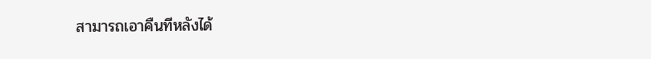สามารถเอาคืนทีหลังได้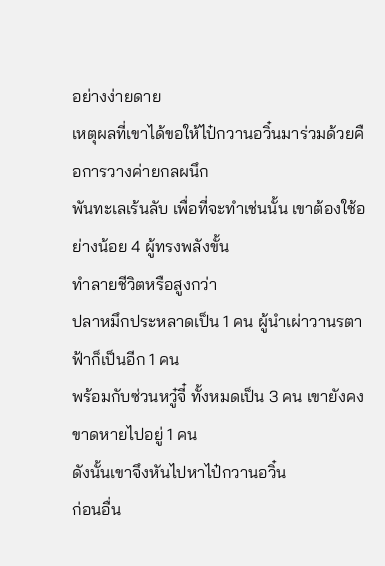อย่างง่ายดาย
เหตุผลที่เขาได้ขอให้ไป๋กวานอวิ๋นมาร่วมด้วยคือการวางค่ายกลผนึก
พันทะเลเร้นลับ เพื่อที่จะทำเช่นนั้น เขาต้องใช้อย่างน้อย 4 ผู้ทรงพลังขั้น
ทำลายชีวิตหรือสูงกว่า
ปลาหมึกประหลาดเป็น 1 คน ผู้นำเผ่าวานรตาฟ้าก็เป็นอีก 1 คน
พร้อมกับซ่วนหวู๋จี๋ ทั้งหมดเป็น 3 คน เขายังคงขาดหายไปอยู่ 1 คน
ดังนั้นเขาจึงหันไปหาไป๋กวานอวิ๋น
ก่อนอื่น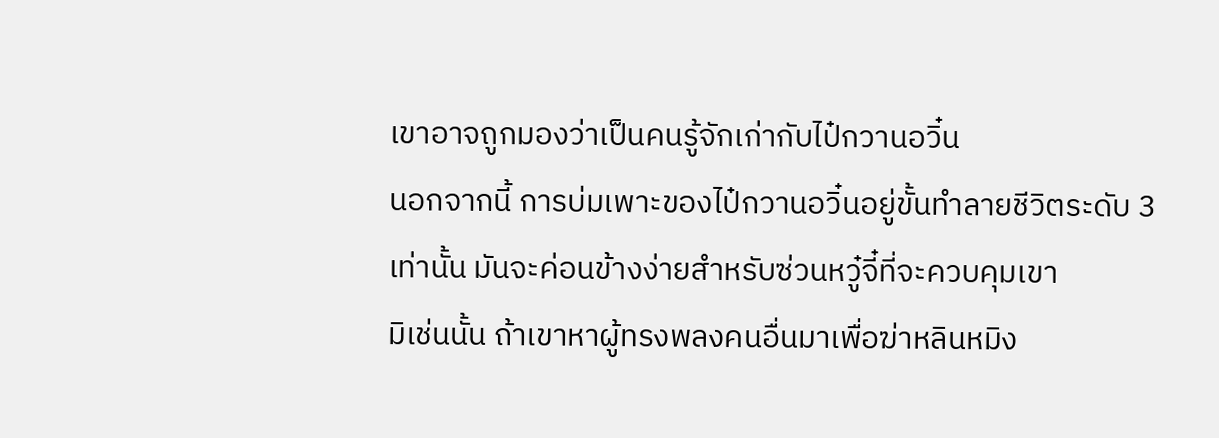เขาอาจถูกมองว่าเป็นคนรู้จักเก่ากับไป๋กวานอวิ๋น
นอกจากนี้ การบ่มเพาะของไป๋กวานอวิ๋นอยู่ขั้นทำลายชีวิตระดับ 3
เท่านั้น มันจะค่อนข้างง่ายสำหรับซ่วนหวู๋จี๋ที่จะควบคุมเขา
มิเช่นนั้น ถ้าเขาหาผู้ทรงพลงคนอื่นมาเพื่อฆ่าหลินหมิง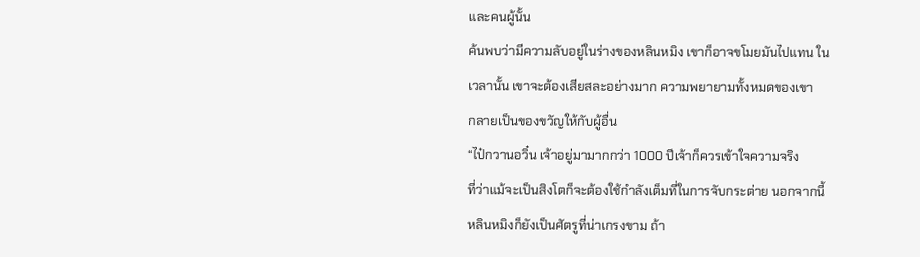และคนผู้นั้น
ค้นพบว่ามีความลับอยู่ในร่างของหลินหมิง เขาก็อาจขโมยมันไปแทน ใน
เวลานั้น เขาจะต้องเสียสละอย่างมาก ความพยายามทั้งหมดของเขา
กลายเป็นของขวัญให้กับผู้อื่น
“ไป๋กวานอวิ๋น เจ้าอยู่มามากกว่า 1000 ปีเจ้าก็ควรเข้าใจความจริง
ที่ว่าแม้จะเป็นสิงโตก็จะต้องใช้กำลังเต็มที่ในการจับกระต่าย นอกจากนี้
หลินหมิงก็ยังเป็นศัตรูที่น่าเกรงขาม ถ้า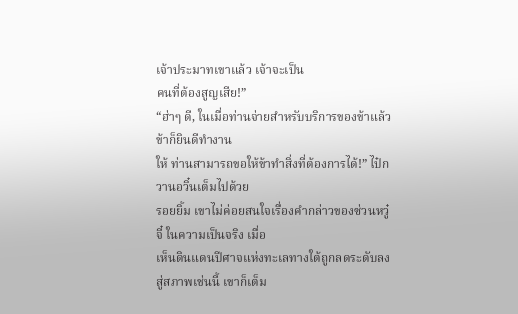เจ้าประมาทเขาแล้ว เจ้าจะเป็น
คนที่ต้องสูญเสีย!”
“ฮ่าๆ ดี, ในเมื่อท่านจ่ายสำหรับบริการของข้าแล้ว ข้าก็ยินดีทำงาน
ให้ ท่านสามารถขอให้ข้าทำสิ่งที่ต้องการได้!” ไป๋กวานอวิ๋นเต็มไปด้วย
รอยยิ้ม เขาไม่ค่อยสนใจเรื่องคำกล่าวของซ่วนหวู๋จี๋ ในความเป็นจริง เมื่อ
เห็นดินแดนปีศาจแห่งทะเลทางใต้ถูกลดระดับลงสู่สภาพเช่นนี้ เขาก็เต็ม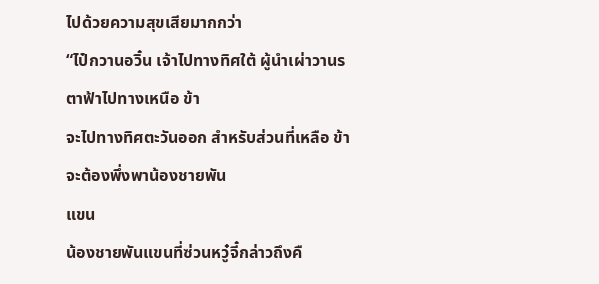ไปด้วยความสุขเสียมากกว่า
“ไป๋กวานอวิ๋น เจ้าไปทางทิศใต้ ผู้นำเผ่าวานรตาฟ้าไปทางเหนือ ข้า
จะไปทางทิศตะวันออก สำหรับส่วนที่เหลือ ข้าจะต้องพึ่งพาน้องชายพัน
แขน
น้องชายพันแขนที่ซ่วนหวู๋จี๋กล่าวถึงคื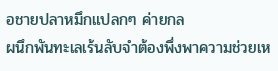อชายปลาหมึกแปลกๆ ค่ายกล
ผนึกพันทะเลเร้นลับจำต้องพึ่งพาความช่วยเห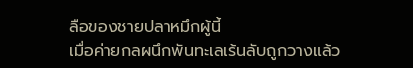ลือของชายปลาหมึกผู้นี้
เมื่อค่ายกลผนึกพันทะเลเร้นลับถูกวางแล้ว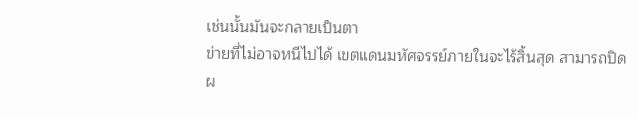เช่นนั้นมันจะกลายเป็นตา
ข่ายที่ไม่อาจหนีไปได้ เขตแดนมหัศจรรย์ภายในจะไร้สิ้นสุด สามารถปิด
ผ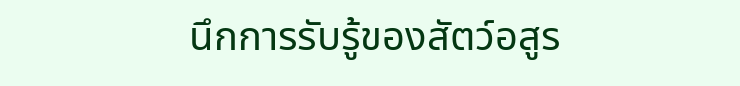นึกการรับรู้ของสัตว์อสูร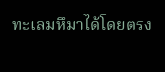ทะเลมหึมาได้โดยตรง